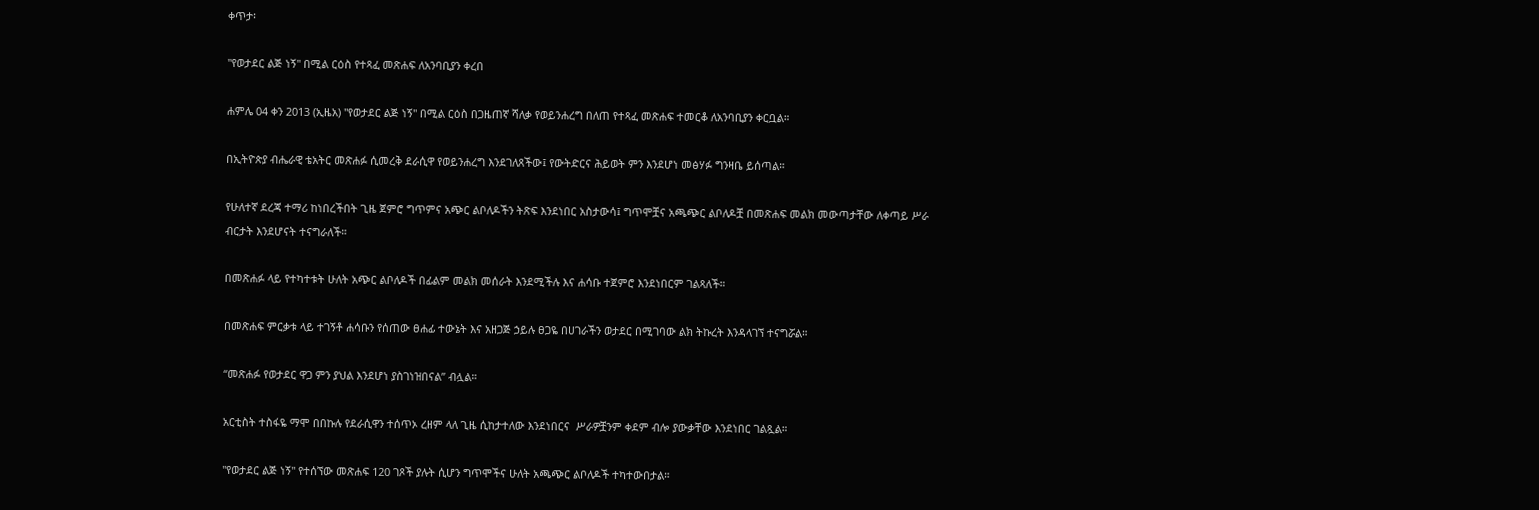ቀጥታ፡

"የወታደር ልጅ ነኝ" በሚል ርዕስ የተጻፈ መጽሐፍ ለአንባቢያን ቀረበ

ሐምሌ 04 ቀን 2013 (ኢዜአ) "የወታደር ልጅ ነኝ" በሚል ርዕስ በጋዜጠኛ ሻለቃ የወይንሐረግ በለጠ የተጻፈ መጽሐፍ ተመርቆ ለአንባቢያን ቀርቧል።

በኢትዮጵያ ብሔራዊ ቴአትር መጽሐፉ ሲመረቅ ደራሲዋ የወይንሐረግ እንደገለጸችው፤ የውትድርና ሕይወት ምን እንደሆነ መፅሃፉ ግንዛቤ ይሰጣል።

የሁለተኛ ደረጃ ተማሪ ከነበረችበት ጊዜ ጀምሮ ግጥምና አጭር ልቦለዶችን ትጽፍ እንደነበር አስታውሳ፤ ግጥሞቿና አጫጭር ልቦለዶቿ በመጽሐፍ መልክ መውጣታቸው ለቀጣይ ሥራ ብርታት እንደሆናት ተናግራለች።

በመጽሐፉ ላይ የተካተቱት ሁለት አጭር ልቦለዶች በፊልም መልክ መሰራት እንደሚችሉ እና ሐሳቡ ተጀምሮ እንደነበርም ገልጻለች።

በመጽሐፍ ምርቃቱ ላይ ተገኝቶ ሐሳቡን የሰጠው ፀሐፊ ተውኔት እና አዘጋጅ ኃይሉ ፀጋዬ በሀገራችን ወታደር በሚገባው ልክ ትኩረት እንዳላገኘ ተናግሯል።

“መጽሐፉ የወታደር ዋጋ ምን ያህል እንደሆነ ያስገነዝበናል” ብሏል።

አርቲስት ተስፋዬ ማሞ በበኩሉ የደራሲዋን ተሰጥኦ ረዘም ላለ ጊዜ ሲከታተለው እንደነበርና  ሥራዎቿንም ቀደም ብሎ ያውቃቸው እንደነበር ገልጿል።

"የወታደር ልጅ ነኝ" የተሰኘው መጽሐፍ 120 ገጾች ያሉት ሲሆን ግጥሞችና ሁለት አጫጭር ልቦለዶች ተካተውበታል።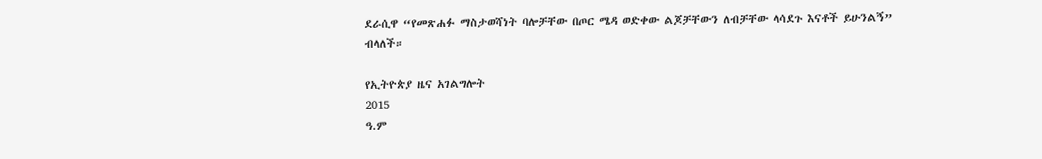ደራሲዋ “የመጽሐፉ ማስታወሻነት ባሎቻቸው በጦር ሜዳ ወድቀው ልጆቻቸውን ለብቻቸው ላሳደጉ እናቶች ይሁንልኝ” ብላለች።

የኢትዮጵያ ዜና አገልግሎት
2015
ዓ.ም